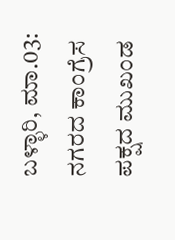ಬಳ್ಳಾರಿ, ಮಾ.03: ನಗರದ ಕಾಂಗ್ರೆಸ ಪಕ್ಷದ ಮುಖಂಡ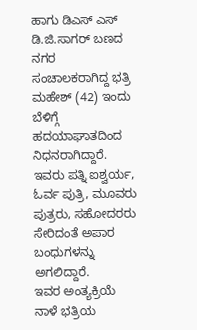ಹಾಗು ಡಿಎಸ್ ಎಸ್ ಡಿ.ಜಿ.ಸಾಗರ್ ಬಣದ ನಗರ ಸಂಚಾಲಕರಾಗಿದ್ದ ಭತ್ರಿ ಮಹೇಶ್ (42) ಇಂದು ಬೆಳಿಗ್ಗೆ ಹದಯಾಘಾತದಿಂದ ನಿಧನರಾಗಿದ್ದಾರೆ.
ಇವರು ಪತ್ನಿ ಐಶ್ವರ್ಯ, ಓರ್ವ ಪುತ್ರಿ, ಮೂವರು ಪುತ್ರರು, ಸಹೋದರರು ಸೇರಿದಂತೆ ಅಪಾರ ಬಂಧುಗಳನ್ನು ಅಗಲಿದ್ದಾರೆ.
ಇವರ ಅಂತ್ಯಕ್ರಿಯೆ ನಾಳೆ ಭತ್ರಿಯ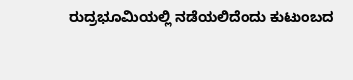ರುದ್ರಭೂಮಿಯಲ್ಲಿ ನಡೆಯಲಿದೆಂದು ಕುಟುಂಬದ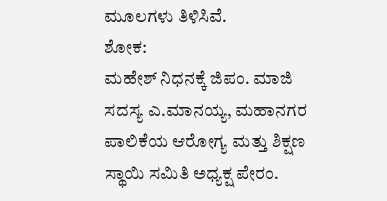ಮೂಲಗಳು ತಿಳಿಸಿವೆ.
ಶೋಕ:
ಮಹೇಶ್ ನಿಧನಕ್ಕೆ ಜಿಪಂ. ಮಾಜಿ ಸದಸ್ಯ ಎ.ಮಾನಯ್ಯ, ಮಹಾನಗರ ಪಾಲಿಕೆಯ ಆರೋಗ್ಯ ಮತ್ತು ಶಿಕ್ಷಣ ಸ್ಥಾಯಿ ಸಮಿತಿ ಅಧ್ಯಕ್ಷ ಪೇರಂ.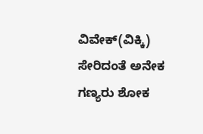ವಿವೇಕ್(ವಿಕ್ಕಿ) ಸೇರಿದಂತೆ ಅನೇಕ ಗಣ್ಯರು ಶೋಕ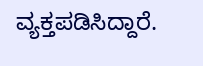ವ್ಯಕ್ತಪಡಿಸಿದ್ದಾರೆ.